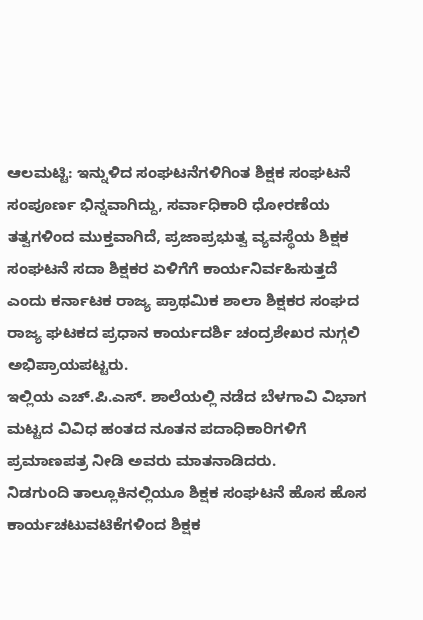ಆಲಮಟ್ಟಿ: ಇನ್ನುಳಿದ ಸಂಘಟನೆಗಳಿಗಿಂತ ಶಿಕ್ಷಕ ಸಂಘಟನೆ ಸಂಪೂರ್ಣ ಭಿನ್ನವಾಗಿದ್ದು, ಸರ್ವಾಧಿಕಾರಿ ಧೋರಣೆಯ ತತ್ವಗಳಿಂದ ಮುಕ್ತವಾಗಿದೆ, ಪ್ರಜಾಪ್ರಭುತ್ವ ವ್ಯವಸ್ಥೆಯ ಶಿಕ್ಷಕ ಸಂಘಟನೆ ಸದಾ ಶಿಕ್ಷಕರ ಏಳಿಗೆಗೆ ಕಾರ್ಯನಿರ್ವಹಿಸುತ್ತದೆ ಎಂದು ಕರ್ನಾಟಕ ರಾಜ್ಯ ಪ್ರಾಥಮಿಕ ಶಾಲಾ ಶಿಕ್ಷಕರ ಸಂಘದ ರಾಜ್ಯ ಘಟಕದ ಪ್ರಧಾನ ಕಾರ್ಯದರ್ಶಿ ಚಂದ್ರಶೇಖರ ನುಗ್ಗಲಿ ಅಭಿಪ್ರಾಯಪಟ್ಟರು.
ಇಲ್ಲಿಯ ಎಚ್.ಪಿ.ಎಸ್. ಶಾಲೆಯಲ್ಲಿ ನಡೆದ ಬೆಳಗಾವಿ ವಿಭಾಗ ಮಟ್ಟದ ವಿವಿಧ ಹಂತದ ನೂತನ ಪದಾಧಿಕಾರಿಗಳಿಗೆ ಪ್ರಮಾಣಪತ್ರ ನೀಡಿ ಅವರು ಮಾತನಾಡಿದರು.
ನಿಡಗುಂದಿ ತಾಲ್ಲೂಕಿನಲ್ಲಿಯೂ ಶಿಕ್ಷಕ ಸಂಘಟನೆ ಹೊಸ ಹೊಸ ಕಾರ್ಯಚಟುವಟಿಕೆಗಳಿಂದ ಶಿಕ್ಷಕ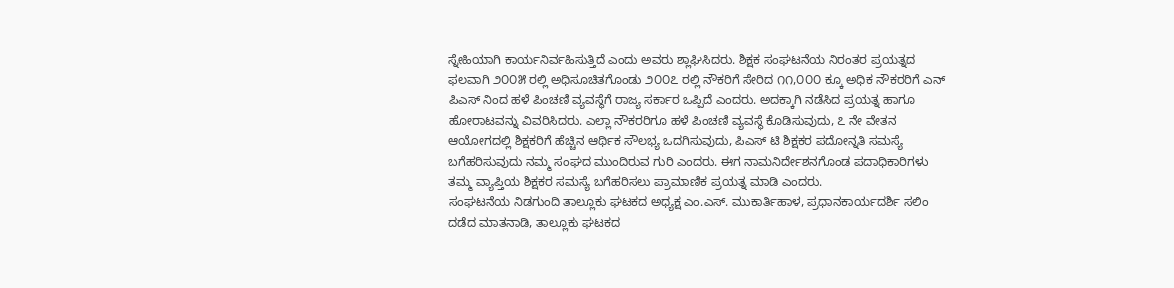ಸ್ನೇಹಿಯಾಗಿ ಕಾರ್ಯನಿರ್ವಹಿಸುತ್ತಿದೆ ಎಂದು ಅವರು ಶ್ಲಾಘಿಸಿದರು. ಶಿಕ್ಷಕ ಸಂಘಟನೆಯ ನಿರಂತರ ಪ್ರಯತ್ನದ ಫಲವಾಗಿ ೨೦೦೫ ರಲ್ಲಿ ಅಧಿಸೂಚಿತಗೊಂಡು ೨೦೦೭ ರಲ್ಲಿ ನೌಕರಿಗೆ ಸೇರಿದ ೧೧,೦೦೦ ಕ್ಕೂ ಅಧಿಕ ನೌಕರರಿಗೆ ಎನ್ ಪಿಎಸ್ ನಿಂದ ಹಳೆ ಪಿಂಚಣಿ ವ್ಯವಸ್ಥೆಗೆ ರಾಜ್ಯ ಸರ್ಕಾರ ಒಪ್ಪಿದೆ ಎಂದರು. ಅದಕ್ಕಾಗಿ ನಡೆಸಿದ ಪ್ರಯತ್ನ ಹಾಗೂ ಹೋರಾಟವನ್ನು ವಿವರಿಸಿದರು. ಎಲ್ಲಾ ನೌಕರರಿಗೂ ಹಳೆ ಪಿಂಚಣಿ ವ್ಯವಸ್ಥೆ ಕೊಡಿಸುವುದು, ೭ ನೇ ವೇತನ ಆಯೋಗದಲ್ಲಿ ಶಿಕ್ಷಕರಿಗೆ ಹೆಚ್ಚಿನ ಆರ್ಥಿಕ ಸೌಲಭ್ಯ ಒದಗಿಸುವುದು, ಪಿಎಸ್ ಟಿ ಶಿಕ್ಷಕರ ಪದೋನ್ನತಿ ಸಮಸ್ಯೆ ಬಗೆಹರಿಸುವುದು ನಮ್ಮ ಸಂಘದ ಮುಂದಿರುವ ಗುರಿ ಎಂದರು. ಈಗ ನಾಮನಿರ್ದೇಶನಗೊಂಡ ಪದಾಧಿಕಾರಿಗಳು ತಮ್ಮ ವ್ಯಾಪ್ತಿಯ ಶಿಕ್ಷಕರ ಸಮಸ್ಯೆ ಬಗೆಹರಿಸಲು ಪ್ರಾಮಾಣಿಕ ಪ್ರಯತ್ನ ಮಾಡಿ ಎಂದರು.
ಸಂಘಟನೆಯ ನಿಡಗುಂದಿ ತಾಲ್ಲೂಕು ಘಟಕದ ಅಧ್ಯಕ್ಷ ಎಂ.ಎಸ್. ಮುಕಾರ್ತಿಹಾಳ, ಪ್ರಧಾನಕಾರ್ಯದರ್ಶಿ ಸಲಿಂ ದಡೆದ ಮಾತನಾಡಿ, ತಾಲ್ಲೂಕು ಘಟಕದ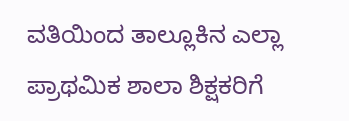ವತಿಯಿಂದ ತಾಲ್ಲೂಕಿನ ಎಲ್ಲಾ ಪ್ರಾಥಮಿಕ ಶಾಲಾ ಶಿಕ್ಷಕರಿಗೆ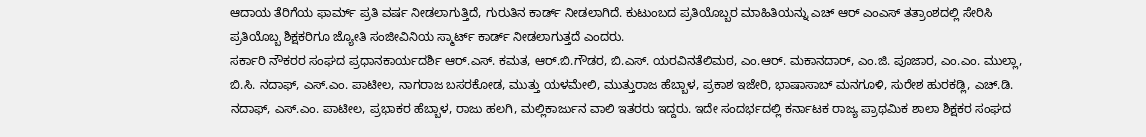ಆದಾಯ ತೆರಿಗೆಯ ಫಾರ್ಮ್ ಪ್ರತಿ ವರ್ಷ ನೀಡಲಾಗುತ್ತಿದೆ, ಗುರುತಿನ ಕಾರ್ಡ್ ನೀಡಲಾಗಿದೆ. ಕುಟುಂಬದ ಪ್ರತಿಯೊಬ್ಬರ ಮಾಹಿತಿಯನ್ನು ಎಚ್ ಆರ್ ಎಂಎಸ್ ತತ್ರಾಂಶದಲ್ಲಿ ಸೇರಿಸಿ ಪ್ರತಿಯೊಬ್ಬ ಶಿಕ್ಷಕರಿಗೂ ಜ್ಯೋತಿ ಸಂಜೀವಿನಿಯ ಸ್ಮಾರ್ಟ್ ಕಾರ್ಡ್ ನೀಡಲಾಗುತ್ತದೆ ಎಂದರು.
ಸರ್ಕಾರಿ ನೌಕರರ ಸಂಘದ ಪ್ರಧಾನಕಾರ್ಯದರ್ಶಿ ಆರ್.ಎಸ್. ಕಮತ, ಆರ್.ಬಿ.ಗೌಡರ, ಬಿ.ಎಸ್. ಯರವಿನತೆಲಿಮಠ, ಎಂ.ಆರ್. ಮಕಾನದಾರ್, ಎಂ.ಜಿ. ಪೂಜಾರ, ಎಂ.ಎಂ. ಮುಲ್ಲಾ, ಬಿ.ಸಿ. ನದಾಫ್, ಎಸ್.ಎಂ. ಪಾಟೀಲ, ನಾಗರಾಜ ಬಸರಕೋಡ, ಮುತ್ತು ಯಳಮೇಲಿ, ಮುತ್ತುರಾಜ ಹೆಬ್ಬಾಳ, ಪ್ರಕಾಶ ಇಜೇರಿ, ಭಾಷಾಸಾಬ್ ಮನಗೂಳಿ, ಸುರೇಶ ಹುರಕಡ್ಲಿ, ಎಚ್.ಡಿ. ನದಾಫ್, ಎಸ್.ಎಂ. ಪಾಟೀಲ, ಪ್ರಭಾಕರ ಹೆಬ್ಬಾಳ, ರಾಜು ಹಲಗಿ, ಮಲ್ಲಿಕಾರ್ಜುನ ವಾಲಿ ಇತರರು ಇದ್ದರು. ಇದೇ ಸಂದರ್ಭದಲ್ಲಿ ಕರ್ನಾಟಕ ರಾಜ್ಯ ಪ್ರಾಥಮಿಕ ಶಾಲಾ ಶಿಕ್ಷಕರ ಸಂಘದ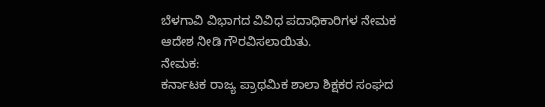ಬೆಳಗಾವಿ ವಿಭಾಗದ ವಿವಿಧ ಪದಾಧಿಕಾರಿಗಳ ನೇಮಕ ಆದೇಶ ನೀಡಿ ಗೌರವಿಸಲಾಯಿತು.
ನೇಮಕ:
ಕರ್ನಾಟಕ ರಾಜ್ಯ ಪ್ರಾಥಮಿಕ ಶಾಲಾ ಶಿಕ್ಷಕರ ಸಂಘದ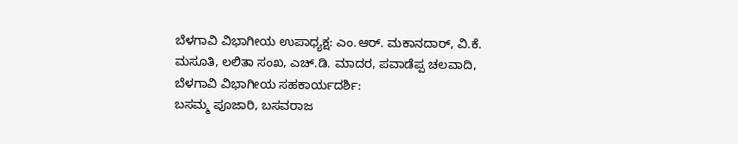ಬೆಳಗಾವಿ ವಿಭಾಗೀಯ ಉಪಾಧ್ಯಕ್ಷ: ಎಂ.ಆರ್. ಮಕಾನದಾರ್, ವಿ.ಕೆ. ಮಸೂತಿ, ಲಲಿತಾ ಸಂಖ, ಎಚ್.ಡಿ. ಮಾದರ, ಪವಾಡೆಪ್ಪ ಚಲವಾದಿ,
ಬೆಳಗಾವಿ ವಿಭಾಗೀಯ ಸಹಕಾರ್ಯದರ್ಶಿ:
ಬಸಮ್ಮ ಪೂಜಾರಿ, ಬಸವರಾಜ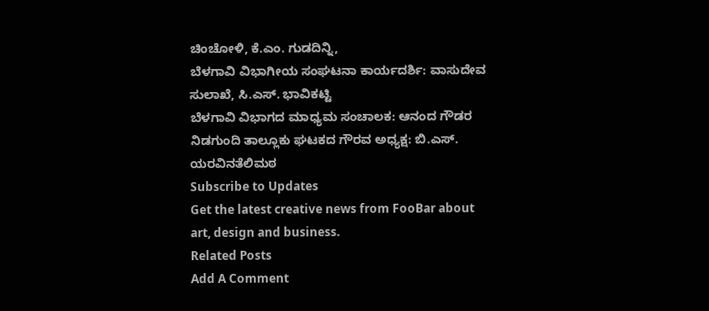ಚಿಂಚೋಳಿ, ಕೆ.ಎಂ. ಗುಡದಿನ್ನಿ,
ಬೆಳಗಾವಿ ವಿಭಾಗೀಯ ಸಂಘಟನಾ ಕಾರ್ಯದರ್ಶಿ: ವಾಸುದೇವ ಸುಲಾಖೆ, ಸಿ.ಎಸ್. ಭಾವಿಕಟ್ಟಿ
ಬೆಳಗಾವಿ ವಿಭಾಗದ ಮಾಧ್ಯಮ ಸಂಚಾಲಕ: ಆನಂದ ಗೌಡರ
ನಿಡಗುಂದಿ ತಾಲ್ಲೂಕು ಘಟಕದ ಗೌರವ ಅಧ್ಯಕ್ಷ: ಬಿ.ಎಸ್. ಯರವಿನತೆಲಿಮಠ
Subscribe to Updates
Get the latest creative news from FooBar about art, design and business.
Related Posts
Add A Comment